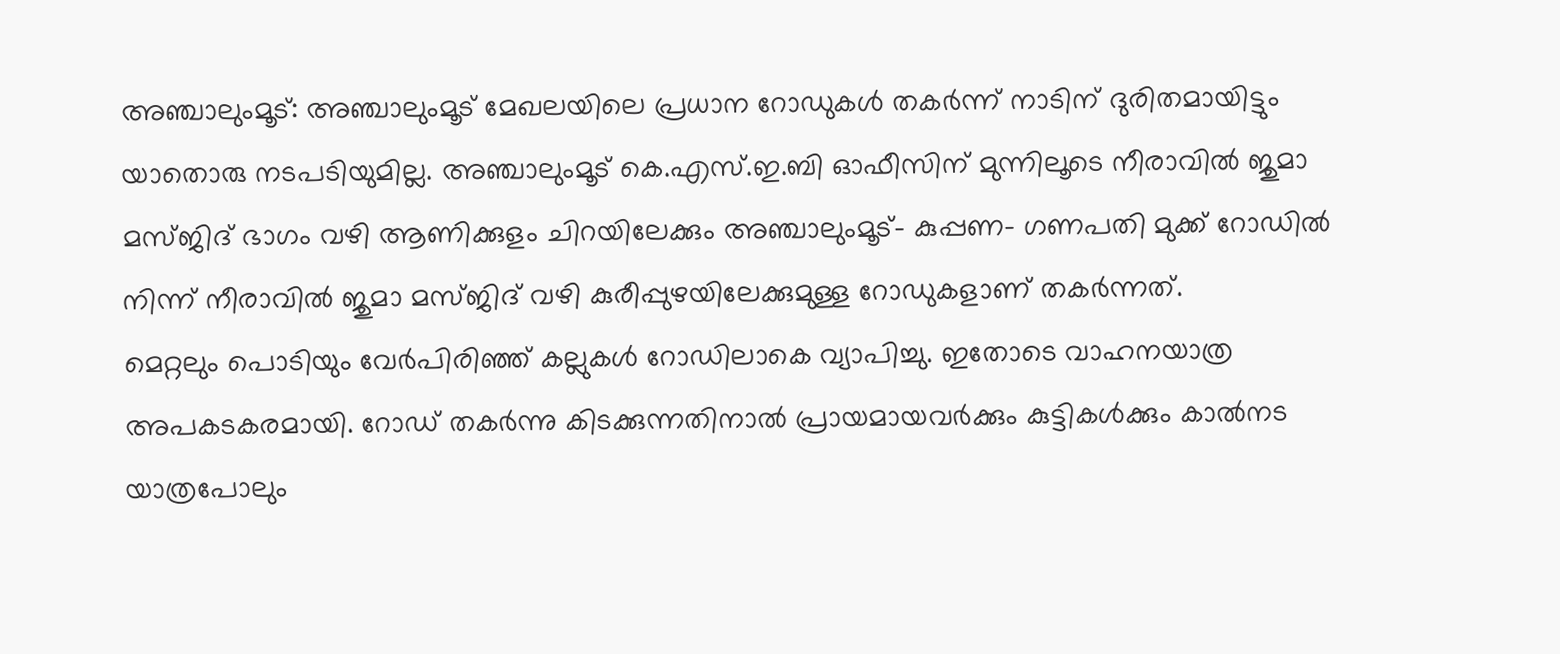അഞ്ചാലുംമൂട്: അഞ്ചാലുംമൂട് മേഖലയിലെ പ്രധാന റോഡുകൾ തകർന്ന് നാടിന് ദുരിതമായിട്ടും യാതൊരു നടപടിയുമില്ല. അഞ്ചാലുംമൂട് കെ.എസ്.ഇ.ബി ഓഫീസിന് മുന്നിലൂടെ നീരാവിൽ ജുമാ മസ്ജിദ് ഭാഗം വഴി ആണിക്കുളം ചിറയിലേക്കും അഞ്ചാലുംമൂട്- കുപ്പണ- ഗണപതി മുക്ക് റോഡിൽ നിന്ന് നീരാവിൽ ജുമാ മസ്ജിദ് വഴി കുരീപ്പുഴയിലേക്കുമുള്ള റോഡുകളാണ് തകർന്നത്.
മെറ്റലും പൊടിയും വേർപിരിഞ്ഞ് കല്ലുകൾ റോഡിലാകെ വ്യാപിച്ചു. ഇതോടെ വാഹനയാത്ര അപകടകരമായി. റോഡ് തകർന്നു കിടക്കുന്നതിനാൽ പ്രായമായവർക്കും കുട്ടികൾക്കും കാൽനട യാത്രപോലും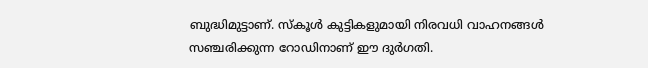ബുദ്ധിമുട്ടാണ്. സ്കൂൾ കുട്ടികളുമായി നിരവധി വാഹനങ്ങൾ സഞ്ചരിക്കുന്ന റോഡിനാണ് ഈ ദുർഗതി.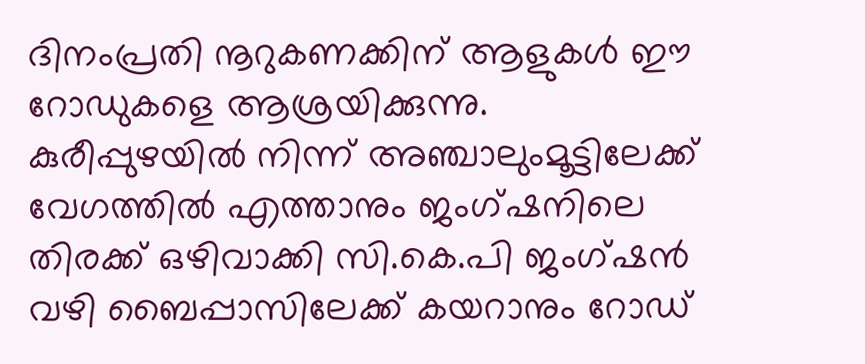ദിനംപ്രതി നൂറുകണക്കിന് ആളുകൾ ഈ റോഡുകളെ ആശ്രയിക്കുന്നു. കുരീപ്പുഴയിൽ നിന്ന് അഞ്ചാലുംമൂട്ടിലേക്ക് വേഗത്തിൽ എത്താനും ജംഗ്ഷനിലെ തിരക്ക് ഒഴിവാക്കി സി.കെ.പി ജംഗ്ഷൻ വഴി ബൈപ്പാസിലേക്ക് കയറാനും റോഡ്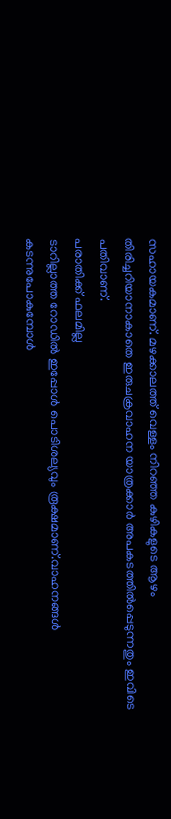സഹായകമാണ്. മഴക്കാലത്ത് വെള്ളം നിറഞ്ഞ കുഴികളുടെ ആഴം തിരിച്ചറിയാനാകാതെ ഇരുചക്രവാഹന യാത്രക്കാർ അപകടത്തിൽപ്പെടുന്നതും ഇവിടെ പതിവാണ്.
പരാതിക്ക് ഫലമില്ല
ടാറില്ലാത്ത റോഡിൽ ഇപ്പോൾ പൊടിശല്യവും രൂക്ഷമാണ്.വാഹനങ്ങൾ കടന്നുപോകുമ്പോൾ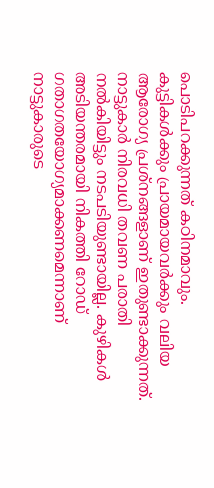പൊടിപറക്കുന്നത് കഠിനമാവും. കുട്ടികൾക്കും പ്രായമായവർക്കും വലിയ ആരോഗ്യ പ്രശ്നങ്ങളാണ് ഇതുണ്ടാക്കുന്നത്. നാട്ടുകാർ നിരവധി തവണ പരാതി നൽകിയിട്ടും നടപടിയുണ്ടായില്ല. കുഴികൾ അടിയന്തരമായി നികത്തി റോഡ് ഗതാഗതയോഗ്യമാക്കണമെന്നാണ് നാട്ടുകാരുടെ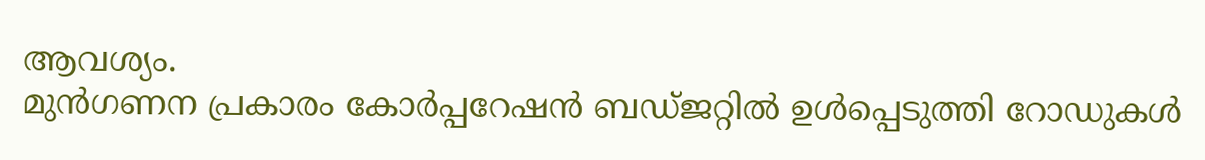ആവശ്യം.
മുൻഗണന പ്രകാരം കോർപ്പറേഷൻ ബഡ്ജറ്റിൽ ഉൾപ്പെടുത്തി റോഡുകൾ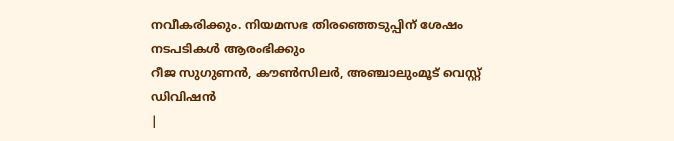നവീകരിക്കും. നിയമസഭ തിരഞ്ഞെടുപ്പിന് ശേഷം നടപടികൾ ആരംഭിക്കും
റീജ സുഗുണൻ, കൗൺസിലർ, അഞ്ചാലുംമൂട് വെസ്റ്റ് ഡിവിഷൻ
|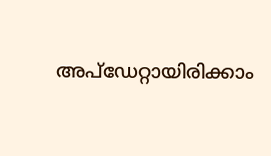അപ്ഡേറ്റായിരിക്കാം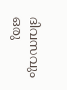ദിവസവും
ഒരു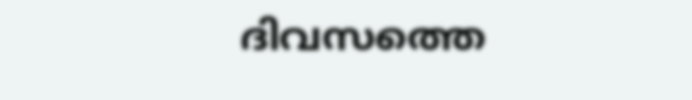ദിവസത്തെ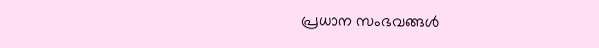പ്രധാന സംഭവങ്ങൾ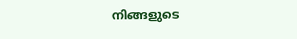നിങ്ങളുടെ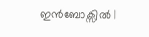ഇൻബോക്സിൽ |